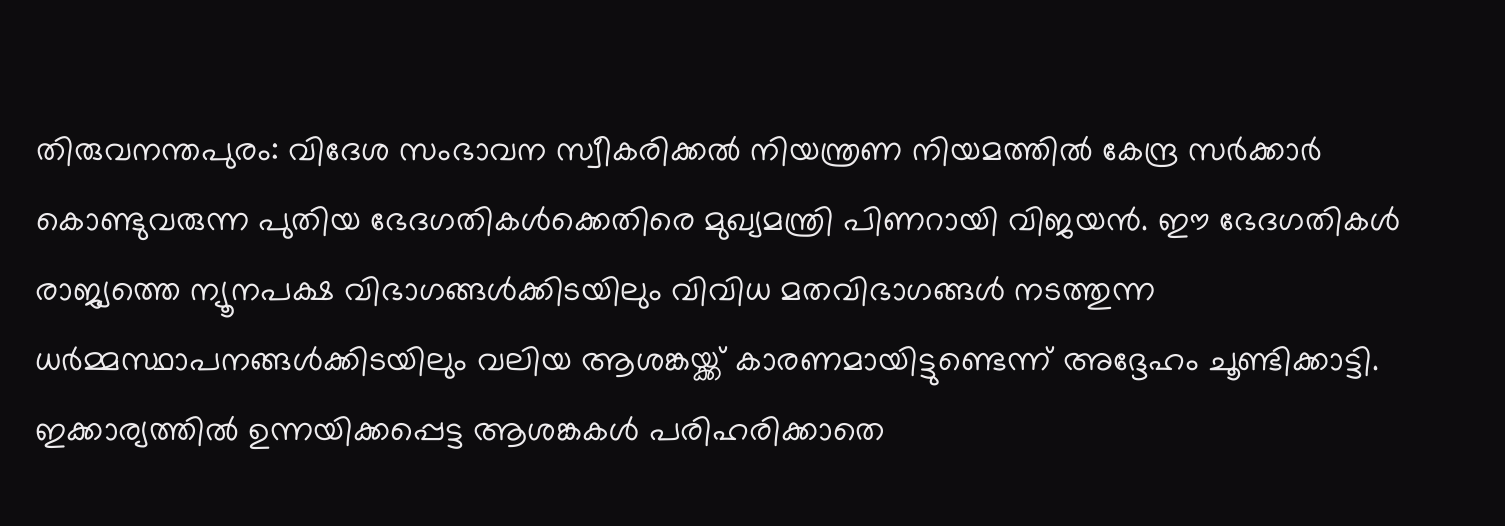തിരുവനന്തപുരം: വിദേശ സംഭാവന സ്വീകരിക്കൽ നിയന്ത്രണ നിയമത്തിൽ കേന്ദ്ര സർക്കാർ കൊണ്ടുവരുന്ന പുതിയ ഭേദഗതികൾക്കെതിരെ മുഖ്യമന്ത്രി പിണറായി വിജയൻ. ഈ ഭേദഗതികൾ രാജ്യത്തെ ന്യൂനപക്ഷ വിഭാഗങ്ങൾക്കിടയിലും വിവിധ മതവിഭാഗങ്ങൾ നടത്തുന്ന ധർമ്മസ്ഥാപനങ്ങൾക്കിടയിലും വലിയ ആശങ്കയ്ക്ക് കാരണമായിട്ടുണ്ടെന്ന് അദ്ദേഹം ചൂണ്ടിക്കാട്ടി. ഇക്കാര്യത്തിൽ ഉന്നയിക്കപ്പെട്ട ആശങ്കകൾ പരിഹരിക്കാതെ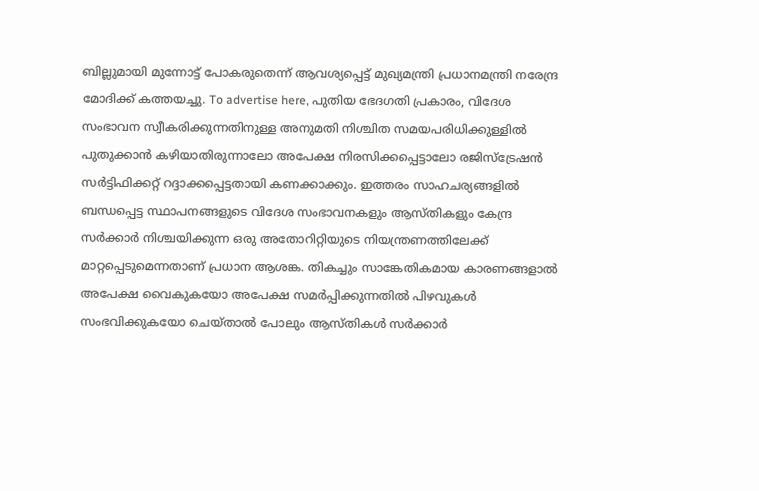ബില്ലുമായി മുന്നോട്ട് പോകരുതെന്ന് ആവശ്യപ്പെട്ട് മുഖ്യമന്ത്രി പ്രധാനമന്ത്രി നരേന്ദ്ര മോദിക്ക് കത്തയച്ചു. To advertise here, പുതിയ ഭേദഗതി പ്രകാരം, വിദേശ സംഭാവന സ്വീകരിക്കുന്നതിനുള്ള അനുമതി നിശ്ചിത സമയപരിധിക്കുള്ളിൽ പുതുക്കാൻ കഴിയാതിരുന്നാലോ അപേക്ഷ നിരസിക്കപ്പെട്ടാലോ രജിസ്ട്രേഷൻ സർട്ടിഫിക്കറ്റ് റദ്ദാക്കപ്പെട്ടതായി കണക്കാക്കും. ഇത്തരം സാഹചര്യങ്ങളിൽ ബന്ധപ്പെട്ട സ്ഥാപനങ്ങളുടെ വിദേശ സംഭാവനകളും ആസ്തികളും കേന്ദ്ര സർക്കാർ നിശ്ചയിക്കുന്ന ഒരു അതോറിറ്റിയുടെ നിയന്ത്രണത്തിലേക്ക് മാറ്റപ്പെടുമെന്നതാണ് പ്രധാന ആശങ്ക. തികച്ചും സാങ്കേതികമായ കാരണങ്ങളാൽ അപേക്ഷ വൈകുകയോ അപേക്ഷ സമർപ്പിക്കുന്നതിൽ പിഴവുകൾ സംഭവിക്കുകയോ ചെയ്താൽ പോലും ആസ്തികൾ സർക്കാർ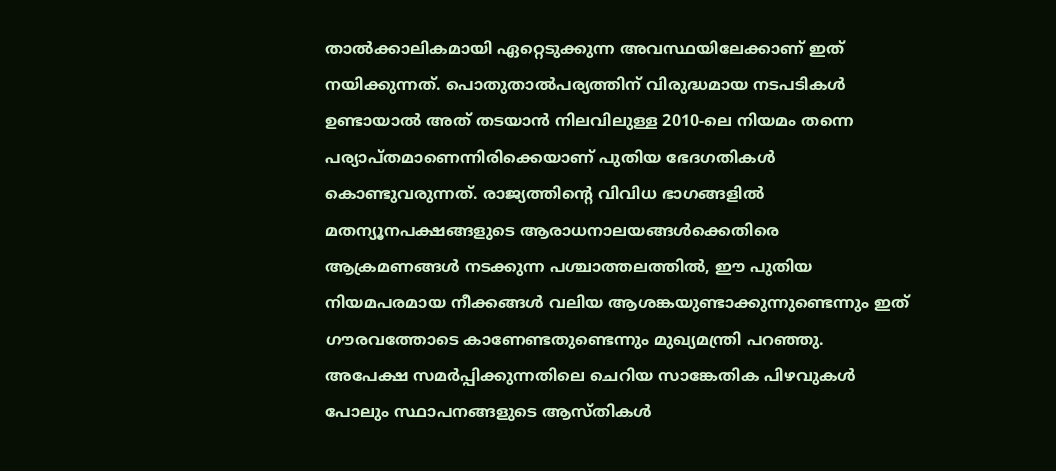താൽക്കാലികമായി ഏറ്റെടുക്കുന്ന അവസ്ഥയിലേക്കാണ് ഇത് നയിക്കുന്നത്. പൊതുതാൽപര്യത്തിന് വിരുദ്ധമായ നടപടികൾ ഉണ്ടായാൽ അത് തടയാൻ നിലവിലുള്ള 2010-ലെ നിയമം തന്നെ പര്യാപ്തമാണെന്നിരിക്കെയാണ് പുതിയ ഭേദഗതികൾ കൊണ്ടുവരുന്നത്. രാജ്യത്തിന്റെ വിവിധ ഭാഗങ്ങളിൽ മതന്യൂനപക്ഷങ്ങളുടെ ആരാധനാലയങ്ങൾക്കെതിരെ ആക്രമണങ്ങൾ നടക്കുന്ന പശ്ചാത്തലത്തിൽ, ഈ പുതിയ നിയമപരമായ നീക്കങ്ങൾ വലിയ ആശങ്കയുണ്ടാക്കുന്നുണ്ടെന്നും ഇത് ഗൗരവത്തോടെ കാണേണ്ടതുണ്ടെന്നും മുഖ്യമന്ത്രി പറഞ്ഞു. അപേക്ഷ സമർപ്പിക്കുന്നതിലെ ചെറിയ സാങ്കേതിക പിഴവുകൾ പോലും സ്ഥാപനങ്ങളുടെ ആസ്തികൾ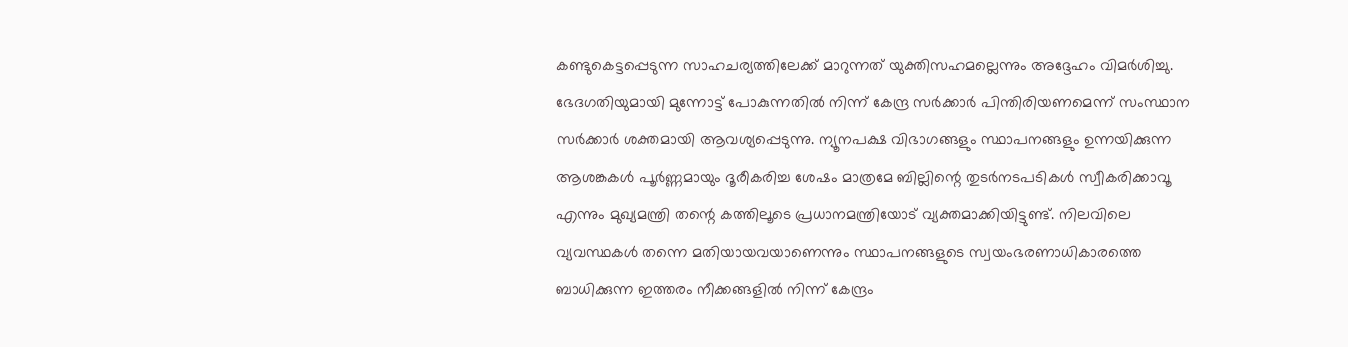കണ്ടുകെട്ടപ്പെടുന്ന സാഹചര്യത്തിലേക്ക് മാറുന്നത് യുക്തിസഹമല്ലെന്നും അദ്ദേഹം വിമർശിച്ചു. ഭേദഗതിയുമായി മുന്നോട്ട് പോകുന്നതിൽ നിന്ന് കേന്ദ്ര സർക്കാർ പിന്തിരിയണമെന്ന് സംസ്ഥാന സർക്കാർ ശക്തമായി ആവശ്യപ്പെടുന്നു. ന്യൂനപക്ഷ വിഭാഗങ്ങളും സ്ഥാപനങ്ങളും ഉന്നയിക്കുന്ന ആശങ്കകൾ പൂർണ്ണമായും ദൂരീകരിച്ച ശേഷം മാത്രമേ ബില്ലിന്റെ തുടർനടപടികൾ സ്വീകരിക്കാവൂ എന്നും മുഖ്യമന്ത്രി തന്റെ കത്തിലൂടെ പ്രധാനമന്ത്രിയോട് വ്യക്തമാക്കിയിട്ടുണ്ട്. നിലവിലെ വ്യവസ്ഥകൾ തന്നെ മതിയായവയാണെന്നും സ്ഥാപനങ്ങളുടെ സ്വയംഭരണാധികാരത്തെ ബാധിക്കുന്ന ഇത്തരം നീക്കങ്ങളിൽ നിന്ന് കേന്ദ്രം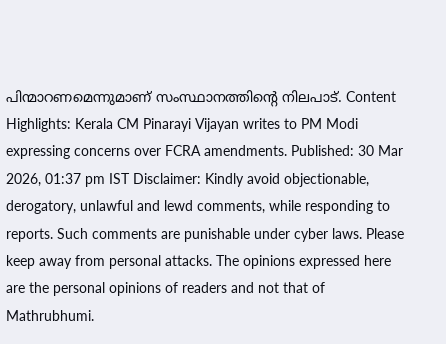പിന്മാറണമെന്നുമാണ് സംസ്ഥാനത്തിന്റെ നിലപാട്. Content Highlights: Kerala CM Pinarayi Vijayan writes to PM Modi expressing concerns over FCRA amendments. Published: 30 Mar 2026, 01:37 pm IST Disclaimer: Kindly avoid objectionable, derogatory, unlawful and lewd comments, while responding to reports. Such comments are punishable under cyber laws. Please keep away from personal attacks. The opinions expressed here are the personal opinions of readers and not that of Mathrubhumi.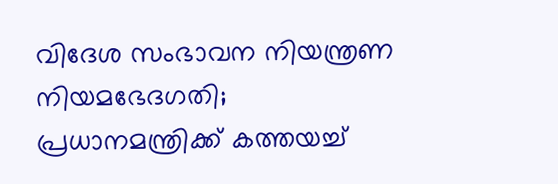വിദേശ സംഭാവന നിയന്ത്രണ നിയമഭേദഗതി; പ്രധാനമന്ത്രിക്ക് കത്തയച്ച്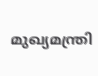മുഖ്യമന്ത്രി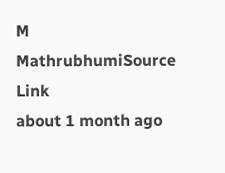M
MathrubhumiSource Link
about 1 month ago